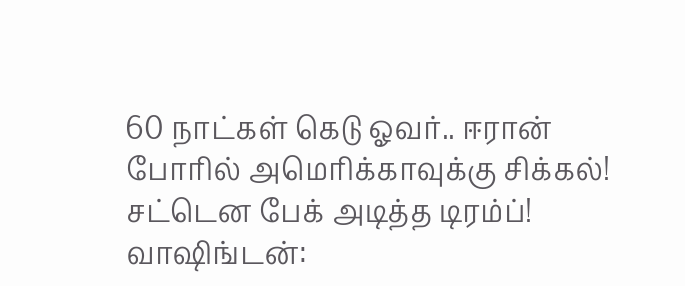60 நாட்கள் கெடு ஓவர்.. ஈரான் போரில் அமெரிக்காவுக்கு சிக்கல்! சட்டென பேக் அடித்த டிரம்ப்!
வாஷிங்டன்: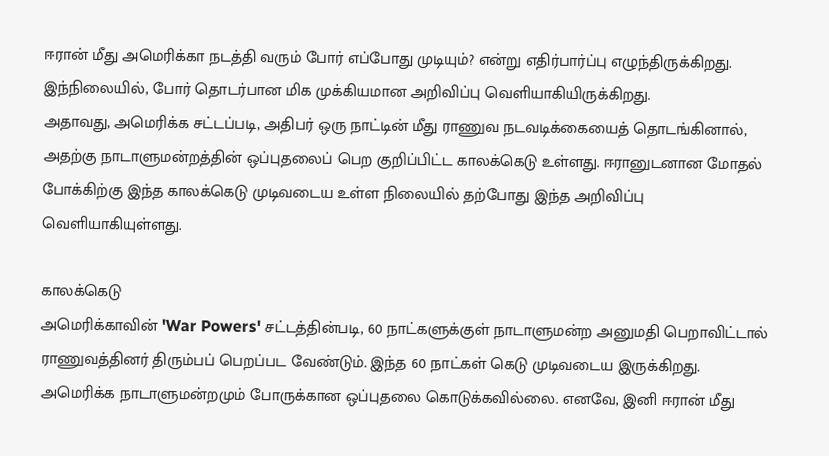ஈரான் மீது அமெரிக்கா நடத்தி வரும் போர் எப்போது முடியும்? என்று எதிர்பார்ப்பு எழுந்திருக்கிறது. இந்நிலையில், போர் தொடர்பான மிக முக்கியமான அறிவிப்பு வெளியாகியிருக்கிறது.
அதாவது, அமெரிக்க சட்டப்படி, அதிபர் ஒரு நாட்டின் மீது ராணுவ நடவடிக்கையைத் தொடங்கினால், அதற்கு நாடாளுமன்றத்தின் ஒப்புதலைப் பெற குறிப்பிட்ட காலக்கெடு உள்ளது. ஈரானுடனான மோதல் போக்கிற்கு இந்த காலக்கெடு முடிவடைய உள்ள நிலையில் தற்போது இந்த அறிவிப்பு வெளியாகியுள்ளது.

காலக்கெடு
அமெரிக்காவின் 'War Powers' சட்டத்தின்படி, 60 நாட்களுக்குள் நாடாளுமன்ற அனுமதி பெறாவிட்டால் ராணுவத்தினர் திரும்பப் பெறப்பட வேண்டும். இந்த 60 நாட்கள் கெடு முடிவடைய இருக்கிறது. அமெரிக்க நாடாளுமன்றமும் போருக்கான ஒப்புதலை கொடுக்கவில்லை. எனவே, இனி ஈரான் மீது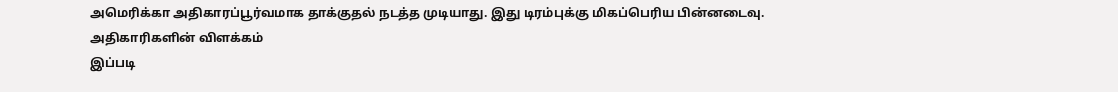அமெரிக்கா அதிகாரப்பூர்வமாக தாக்குதல் நடத்த முடியாது. இது டிரம்புக்கு மிகப்பெரிய பின்னடைவு.
அதிகாரிகளின் விளக்கம்
இப்படி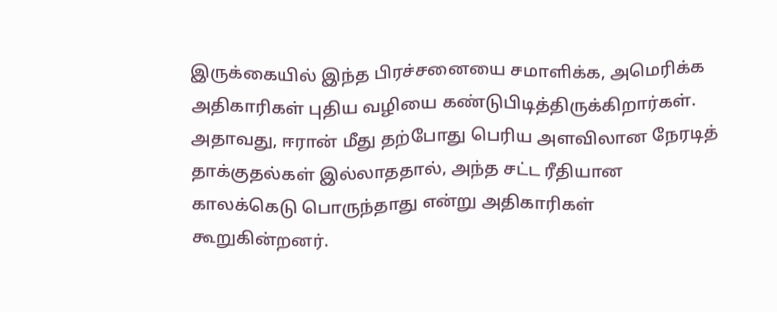இருக்கையில் இந்த பிரச்சனையை சமாளிக்க, அமெரிக்க அதிகாரிகள் புதிய வழியை கண்டுபிடித்திருக்கிறார்கள். அதாவது, ஈரான் மீது தற்போது பெரிய அளவிலான நேரடித் தாக்குதல்கள் இல்லாததால், அந்த சட்ட ரீதியான காலக்கெடு பொருந்தாது என்று அதிகாரிகள் கூறுகின்றனர்.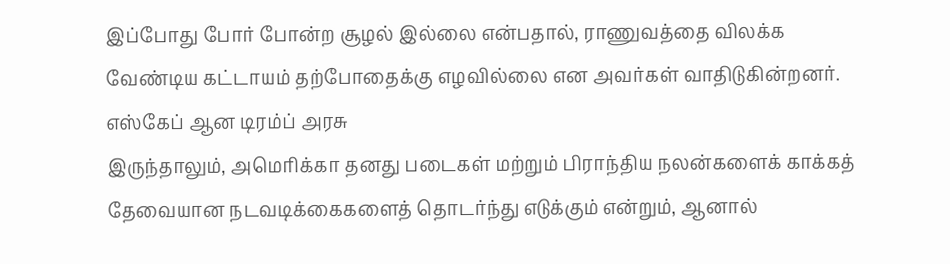இப்போது போர் போன்ற சூழல் இல்லை என்பதால், ராணுவத்தை விலக்க வேண்டிய கட்டாயம் தற்போதைக்கு எழவில்லை என அவர்கள் வாதிடுகின்றனர்.
எஸ்கேப் ஆன டிரம்ப் அரசு
இருந்தாலும், அமெரிக்கா தனது படைகள் மற்றும் பிராந்திய நலன்களைக் காக்கத் தேவையான நடவடிக்கைகளைத் தொடர்ந்து எடுக்கும் என்றும், ஆனால்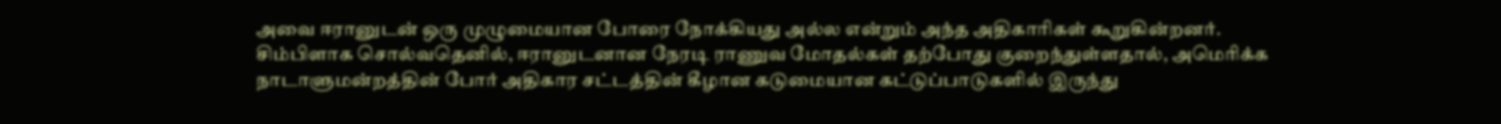அவை ஈரானுடன் ஒரு முழுமையான போரை நோக்கியது அல்ல என்றும் அந்த அதிகாரிகள் கூறுகின்றனர்.
சிம்பிளாக சொல்வதெனில், ஈரானுடனான நேரடி ராணுவ மோதல்கள் தற்போது குறைந்துள்ளதால், அமெரிக்க நாடாளுமன்றத்தின் போர் அதிகார சட்டத்தின் கீழான கடுமையான கட்டுப்பாடுகளில் இருந்து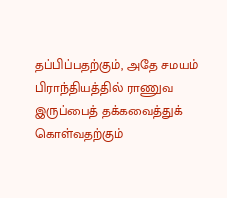தப்பிப்பதற்கும், அதே சமயம் பிராந்தியத்தில் ராணுவ இருப்பைத் தக்கவைத்துக் கொள்வதற்கும்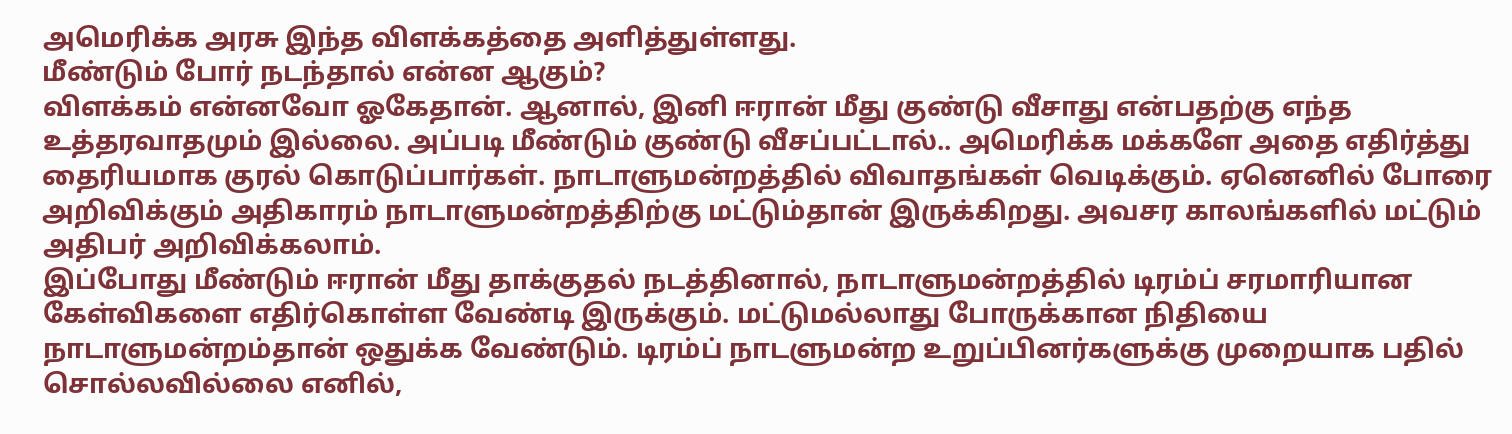அமெரிக்க அரசு இந்த விளக்கத்தை அளித்துள்ளது.
மீண்டும் போர் நடந்தால் என்ன ஆகும்?
விளக்கம் என்னவோ ஓகேதான். ஆனால், இனி ஈரான் மீது குண்டு வீசாது என்பதற்கு எந்த உத்தரவாதமும் இல்லை. அப்படி மீண்டும் குண்டு வீசப்பட்டால்.. அமெரிக்க மக்களே அதை எதிர்த்து தைரியமாக குரல் கொடுப்பார்கள். நாடாளுமன்றத்தில் விவாதங்கள் வெடிக்கும். ஏனெனில் போரை அறிவிக்கும் அதிகாரம் நாடாளுமன்றத்திற்கு மட்டும்தான் இருக்கிறது. அவசர காலங்களில் மட்டும் அதிபர் அறிவிக்கலாம்.
இப்போது மீண்டும் ஈரான் மீது தாக்குதல் நடத்தினால், நாடாளுமன்றத்தில் டிரம்ப் சரமாரியான கேள்விகளை எதிர்கொள்ள வேண்டி இருக்கும். மட்டுமல்லாது போருக்கான நிதியை நாடாளுமன்றம்தான் ஒதுக்க வேண்டும். டிரம்ப் நாடளுமன்ற உறுப்பினர்களுக்கு முறையாக பதில் சொல்லவில்லை எனில்,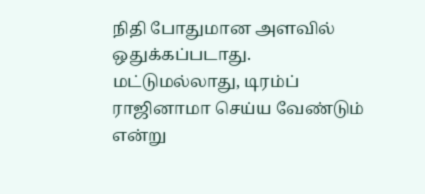நிதி போதுமான அளவில் ஒதுக்கப்படாது. மட்டுமல்லாது, டிரம்ப் ராஜினாமா செய்ய வேண்டும் என்று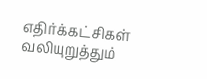எதிர்க்கட்சிகள் வலியுறுத்தும்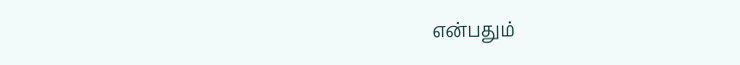என்பதும்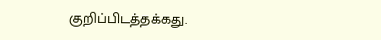குறிப்பிடத்தக்கது.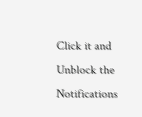Click it and Unblock the Notifications